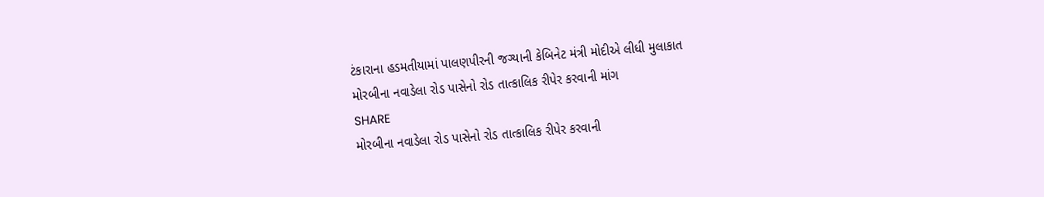ટંકારાના હડમતીયામાં પાલણપીરની જગ્યાની કેબિનેટ મંત્રી મોદીએ લીધી મુલાકાત
મોરબીના નવાડેલા રોડ પાસેનો રોડ તાત્કાલિક રીપેર કરવાની માંગ
SHARE
મોરબીના નવાડેલા રોડ પાસેનો રોડ તાત્કાલિક રીપેર કરવાની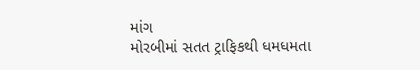માંગ
મોરબીમાં સતત ટ્રાફિકથી ધમધમતા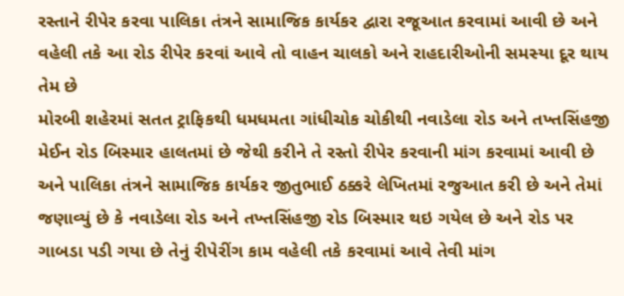રસ્તાને રીપેર કરવા પાલિકા તંત્રને સામાજિક કાર્યકર દ્વારા રજૂઆત કરવામાં આવી છે અને વહેલી તકે આ રોડ રીપેર કરવાં આવે તો વાહન ચાલકો અને રાહદારીઓની સમસ્યા દૂર થાય તેમ છે
મોરબી શહેરમાં સતત ટ્રાફિકથી ધમધમતા ગાંધીચોક ચોકીથી નવાડેલા રોડ અને તખ્તસિંહજી મેઈન રોડ બિસ્માર હાલતમાં છે જેથી કરીને તે રસ્તો રીપેર કરવાની માંગ કરવામાં આવી છે અને પાલિકા તંત્રને સામાજિક કાર્યકર જીતુભાઈ ઠક્કરે લેખિતમાં રજુઆત કરી છે અને તેમાં જણાવ્યું છે કે નવાડેલા રોડ અને તખ્તસિંહજી રોડ બિસ્માર થઇ ગયેલ છે અને રોડ પર ગાબડા પડી ગયા છે તેનું રીપેરીંગ કામ વહેલી તકે કરવામાં આવે તેવી માંગ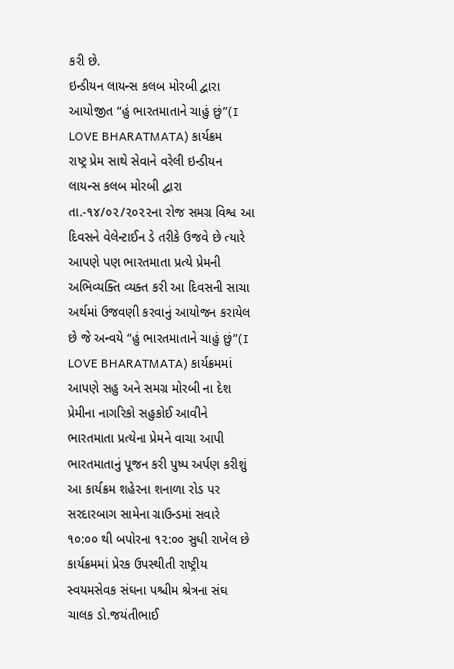કરી છે.
ઇન્ડીયન લાયન્સ કલબ મોરબી દ્વારા આયોજીત “હું ભારતમાતાને ચાહું છું”(I LOVE BHARATMATA) કાર્યક્રમ
રાષ્ટ્ર પ્રેમ સાથે સેવાને વરેલી ઇન્ડીયન લાયન્સ કલબ મોરબી દ્વારા તા.-૧૪/૦૨/૨૦૨૨ના રોજ સમગ્ર વિશ્વ આ દિવસને વેલેન્ટાઈન ડે તરીકે ઉજવે છે ત્યારે આપણે પણ ભારતમાતા પ્રત્યે પ્રેમની અભિવ્યક્તિ વ્યક્ત કરી આ દિવસની સાચા અર્થમાં ઉજવણી કરવાનું આયોજન કરાયેલ છે જે અન્વયે “હું ભારતમાતાને ચાહું છું”(I LOVE BHARATMATA) કાર્યક્રમમાં આપણે સહુ અને સમગ્ર મોરબી ના દેશ પ્રેમીના નાગરિકો સહુકોઈ આવીને ભારતમાતા પ્રત્યેના પ્રેમને વાચા આપી ભારતમાતાનું પૂજન કરી પુષ્પ અર્પણ કરીશું આ કાર્યક્રમ શહેરના શનાળા રોડ પર સરદારબાગ સામેના ગ્રાઉન્ડમાં સવારે ૧૦:૦૦ થી બપોરના ૧૨:૦૦ સુધી રાખેલ છે કાર્યક્રમમાં પ્રેરક ઉપસ્થીતી રાષ્ટ્રીય સ્વયમસેવક સંઘના પશ્ચીમ શ્રેત્રના સંઘ ચાલક ડો.જયંતીભાઈ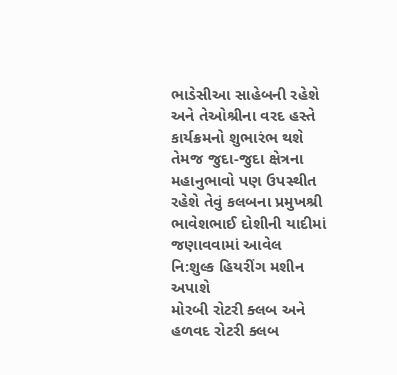ભાડેસીઆ સાહેબની રહેશે અને તેઓશ્રીના વરદ હસ્તે કાર્યક્રમનો શુભારંભ થશે તેમજ જુદા-જુદા ક્ષેત્રના મહાનુભાવો પણ ઉપસ્થીત રહેશે તેવું કલબના પ્રમુખશ્રી ભાવેશભાઈ દોશીની યાદીમાં જણાવવામાં આવેલ
નિ:શુલ્ક હિયરીંગ મશીન અપાશે
મોરબી રોટરી ક્લબ અને હળવદ રોટરી ક્લબ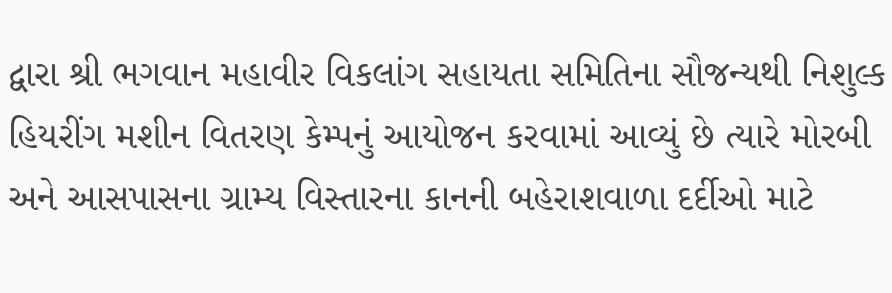દ્વારા શ્રી ભગવાન મહાવીર વિકલાંગ સહાયતા સમિતિના સૌજન્યથી નિશુલ્ક હિયરીંગ મશીન વિતરણ કેમ્પનું આયોજન કરવામાં આવ્યું છે ત્યારે મોરબી અને આસપાસના ગ્રામ્ય વિસ્તારના કાનની બહેરાશવાળા દર્દીઓ માટે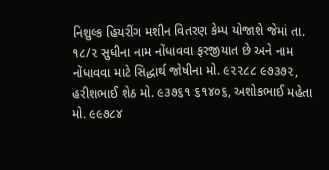નિશુલ્ક હિયરીંગ મશીન વિતરણ કેમ્પ યોજાશે જેમાં તા. ૧૮/૨ સુધીના નામ નોંધાવવા ફરજીયાત છે અને નામ નોંધાવવા માટે સિદ્ધાર્થ જોષીના મો. ૯૨૨૮૮ ૯૭૩૭૨, હરીશભાઈ શેઠ મો. ૯૩૭૬૧ ૬૧૪૦૬, અશોકભાઈ મહેતા મો. ૯૯૭૮૪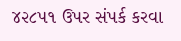૪૨૮૫૧ ઉપર સંપર્ક કરવા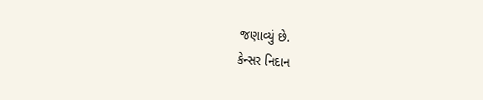જણાવ્યું છે.
કેન્સર નિદાન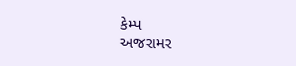કેમ્પ
અજરામર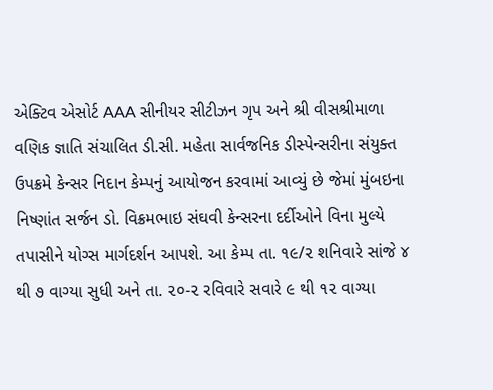એક્ટિવ એસોર્ટ AAA સીનીયર સીટીઝન ગૃપ અને શ્રી વીસશ્રીમાળા વણિક જ્ઞાતિ સંચાલિત ડી.સી. મહેતા સાર્વજનિક ડીસ્પેન્સરીના સંયુક્ત ઉપક્રમે કેન્સર નિદાન કેમ્પનું આયોજન કરવામાં આવ્યું છે જેમાં મુંબઇના નિષ્ણાંત સર્જન ડો. વિક્રમભાઇ સંઘવી કેન્સરના દર્દીઓને વિના મુલ્યે તપાસીને યોગ્સ માર્ગદર્શન આપશે. આ કેમ્પ તા. ૧૯/૨ શનિવારે સાંજે ૪ થી ૭ વાગ્યા સુધી અને તા. ૨૦-૨ રવિવારે સવારે ૯ થી ૧૨ વાગ્યા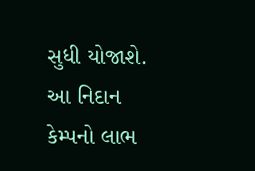સુધી યોજાશે. આ નિદાન કેમ્પનો લાભ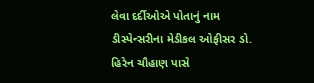લેવા દર્દીઓએ પોતાનું નામ ડીસ્પેન્સરીના મેડીકલ ઓફીસર ડો. હિરેન ચૌહાણ પાસે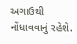અગાઉથી નોંધાવવાનું રહેશે.